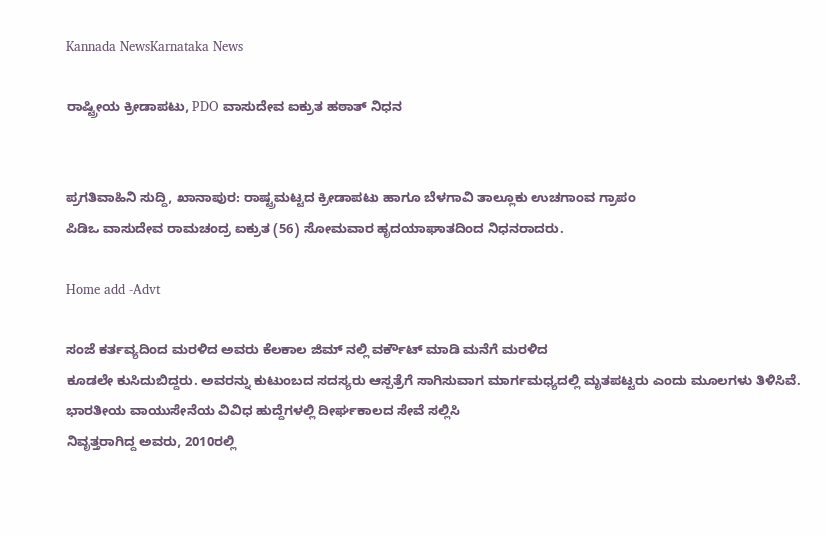Kannada NewsKarnataka News

ರಾಷ್ಟ್ರೀಯ ಕ್ರೀಡಾಪಟು, PDO ವಾಸುದೇವ ಐಕ್ರುತ ಹಠಾತ್ ನಿಧನ


ಪ್ರಗತಿವಾಹಿನಿ ಸುದ್ದಿ, ಖಾನಾಪುರ: ರಾಷ್ಟ್ರಮಟ್ಟದ ಕ್ರೀಡಾಪಟು ಹಾಗೂ ಬೆಳಗಾವಿ ತಾಲ್ಲೂಕು ಉಚಗಾಂವ ಗ್ರಾಪಂ
ಪಿಡಿಒ ವಾಸುದೇವ ರಾಮಚಂದ್ರ ಐಕ್ರುತ (56) ಸೋಮವಾರ ಹೃದಯಾಘಾತದಿಂದ ನಿಧನರಾದರು.

Home add -Advt

ಸಂಜೆ ಕರ್ತವ್ಯದಿಂದ ಮರಳಿದ ಅವರು ಕೆಲಕಾಲ ಜಿಮ್ ನಲ್ಲಿ ವರ್ಕೌಟ್ ಮಾಡಿ ಮನೆಗೆ ಮರಳಿದ
ಕೂಡಲೇ ಕುಸಿದುಬಿದ್ದರು. ಅವರನ್ನು ಕುಟುಂಬದ ಸದಸ್ಯರು ಆಸ್ಪತ್ರೆಗೆ ಸಾಗಿಸುವಾಗ ಮಾರ್ಗಮಧ್ಯದಲ್ಲಿ ಮೃತಪಟ್ಟರು ಎಂದು ಮೂಲಗಳು ತಿಳಿಸಿವೆ.
ಭಾರತೀಯ ವಾಯುಸೇನೆಯ ವಿವಿಧ ಹುದ್ದೆಗಳಲ್ಲಿ ದೀರ್ಘಕಾಲದ ಸೇವೆ ಸಲ್ಲಿಸಿ
ನಿವೃತ್ತರಾಗಿದ್ದ ಅವರು, 2010ರಲ್ಲಿ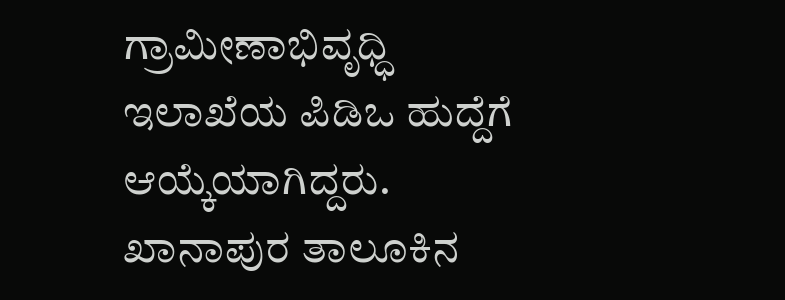ಗ್ರಾಮೀಣಾಭಿವೃಧ್ಧಿ ಇಲಾಖೆಯ ಪಿಡಿಒ ಹುದ್ದೆಗೆ
ಆಯ್ಕೆಯಾಗಿದ್ದರು. ಖಾನಾಪುರ ತಾಲೂಕಿನ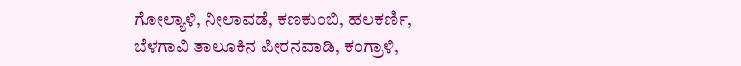ಗೋಲ್ಯಾಳಿ, ನೀಲಾವಡೆ, ಕಣಕುಂಬಿ, ಹಲಕರ್ಣಿ,
ಬೆಳಗಾವಿ ತಾಲೂಕಿನ ಪೀರನವಾಡಿ, ಕಂಗ್ರಾಳಿ,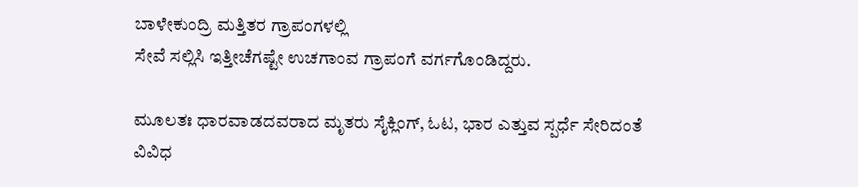ಬಾಳೇಕುಂದ್ರಿ ಮತ್ತಿತರ ಗ್ರಾಪಂಗಳಲ್ಲಿ
ಸೇವೆ ಸಲ್ಲಿಸಿ ಇತ್ತೀಚೆಗಷ್ಟೇ ಉಚಗಾಂವ ಗ್ರಾಪಂಗೆ ವರ್ಗಗೊಂಡಿದ್ದರು.

ಮೂಲತಃ ಧಾರವಾಡದವರಾದ ಮೃತರು ಸೈಕ್ಲಿಂಗ್, ಓಟ, ಭಾರ ಎತ್ತುವ ಸ್ಪರ್ಧೆ ಸೇರಿದಂತೆ ವಿವಿಧ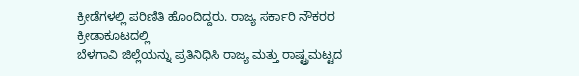ಕ್ರೀಡೆಗಳಲ್ಲಿ ಪರಿಣಿತಿ ಹೊಂದಿದ್ದರು. ರಾಜ್ಯ ಸರ್ಕಾರಿ ನೌಕರರ ಕ್ರೀಡಾಕೂಟದಲ್ಲಿ
ಬೆಳಗಾವಿ ಜಿಲ್ಲೆಯನ್ನು ಪ್ರತಿನಿಧಿಸಿ ರಾಜ್ಯ ಮತ್ತು ರಾಷ್ಟ್ರಮಟ್ಟದ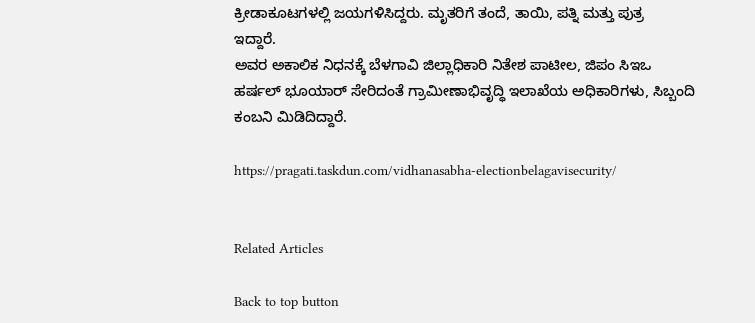ಕ್ರೀಡಾಕೂಟಗಳಲ್ಲಿ ಜಯಗಳಿಸಿದ್ದರು. ಮೃತರಿಗೆ ತಂದೆ, ತಾಯಿ, ಪತ್ನಿ ಮತ್ತು ಪುತ್ರ
ಇದ್ದಾರೆ.
ಅವರ ಅಕಾಲಿಕ ನಿಧನಕ್ಕೆ ಬೆಳಗಾವಿ ಜಿಲ್ಲಾಧಿಕಾರಿ ನಿತೇಶ ಪಾಟೀಲ, ಜಿಪಂ ಸಿಇಒ
ಹರ್ಷಲ್ ಭೂಯಾರ್ ಸೇರಿದಂತೆ ಗ್ರಾಮೀಣಾಭಿವೃದ್ಧಿ ಇಲಾಖೆಯ ಅಧಿಕಾರಿಗಳು, ಸಿಬ್ಬಂದಿ
ಕಂಬನಿ ಮಿಡಿದಿದ್ದಾರೆ.

https://pragati.taskdun.com/vidhanasabha-electionbelagavisecurity/


Related Articles

Back to top button